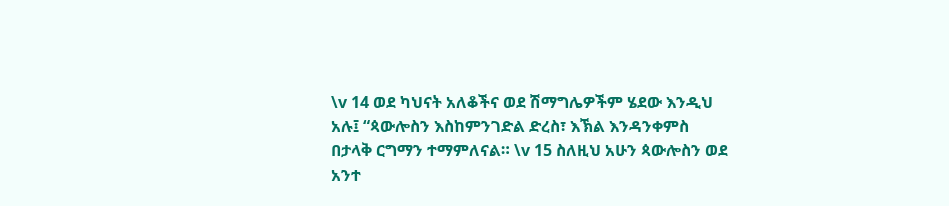\v 14 ወደ ካህናት አለቆችና ወደ ሽማግሌዎችም ሄደው እንዲህ አሉ፤ “ጳውሎስን እስከምንገድል ድረስ፣ እኽል እንዳንቀምስ በታላቅ ርግማን ተማምለናል። \v 15 ስለዚህ አሁን ጳውሎስን ወደ አንተ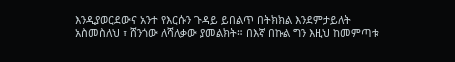እንዲያወርደውና አንተ የእርሱን ጉዳይ ይበልጥ በትክክል እንደምታይለት አስመስለህ ፣ ሸንጎው ለሻለቃው ያመልክት። በእኛ በኩል ግን እዚህ ከመምጣቱ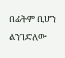በፊትም ቢሆን ልንገድለው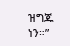ዝግጁ ነን።”